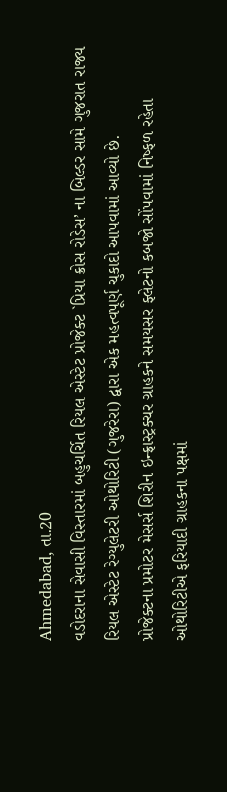Ahmedabad, તા.20
વડોદરાના સેવાસી વિસ્તારમાં બહુચર્ચિત રિયલ એસ્ટેટ પ્રોજેક્ટ `પ્રિયા ક્રોસ રોડેસ’ ના બિલ્ડર સામે ગુજરાત રાજ્ય રિયલ એસ્ટેટ રેગ્યુલેટરી ઓથોરિટી (ગુજરેરા) દ્વારા એક મહત્વપૂર્ણ ચુકાદો આપવામાં આવ્યો છે.
પ્રોજેક્ટના પ્રમોટર મેસર્સ શિરીન ઇન્ફ્રાસ્ટ્રક્ચર ગ્રાહકને સમયસર ફ્લેટનો કબજો સોંપવામાં નિષ્ફળ રહેતા ઓથોરિટીએ ફરિયાદી ગ્રાહકના પક્ષમાં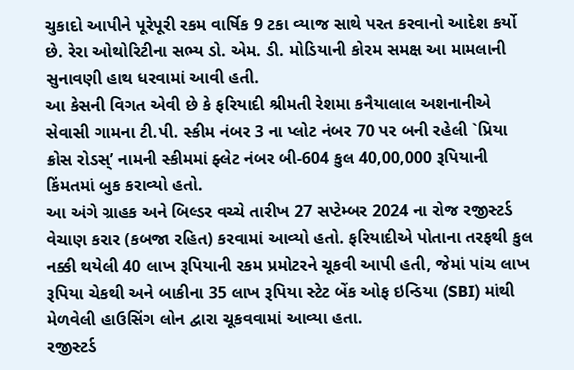ચુકાદો આપીને પૂરેપૂરી રકમ વાર્ષિક 9 ટકા વ્યાજ સાથે પરત કરવાનો આદેશ કર્યો છે. રેરા ઓથોરિટીના સભ્ય ડો. એમ. ડી. મોડિયાની કોરમ સમક્ષ આ મામલાની સુનાવણી હાથ ધરવામાં આવી હતી.
આ કેસની વિગત એવી છે કે ફરિયાદી શ્રીમતી રેશમા કનૈયાલાલ અશનાનીએ સેવાસી ગામના ટી.પી. સ્કીમ નંબર 3 ના પ્લોટ નંબર 70 પર બની રહેલી `પ્રિયા ક્રોસ રોડસ્’ નામની સ્કીમમાં ફ્લેટ નંબર બી-604 કુલ 40,00,000 રૂપિયાની કિંમતમાં બુક કરાવ્યો હતો.
આ અંગે ગ્રાહક અને બિલ્ડર વચ્ચે તારીખ 27 સપ્ટેમ્બર 2024 ના રોજ રજીસ્ટર્ડ વેચાણ કરાર (કબજા રહિત) કરવામાં આવ્યો હતો. ફરિયાદીએ પોતાના તરફથી કુલ નક્કી થયેલી 40 લાખ રૂપિયાની રકમ પ્રમોટરને ચૂકવી આપી હતી, જેમાં પાંચ લાખ રૂપિયા ચેકથી અને બાકીના 35 લાખ રૂપિયા સ્ટેટ બેંક ઓફ ઇન્ડિયા (SBI) માંથી મેળવેલી હાઉસિંગ લોન દ્વારા ચૂકવવામાં આવ્યા હતા.
રજીસ્ટર્ડ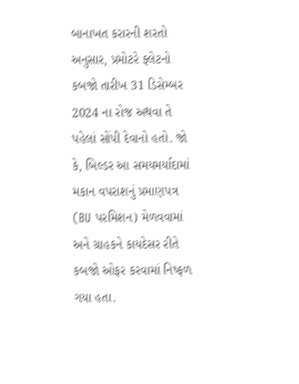બાનાખત કરારની શરતો અનુસાર, પ્રમોટરે ફ્લેટનો કબજો તારીખ 31 ડિસેમ્બર 2024 ના રોજ અથવા તે પહેલાં સોંપી દેવાનો હતો. જો કે, બિલ્ડર આ સમયમર્યાદામાં મકાન વપરાશનું પ્રમાણપત્ર (BU પરમિશન) મેળવવામાં અને ગ્રાહકને કાયદેસર રીતે કબજો ઓફર કરવામાં નિષ્ફળ ગયા હતા.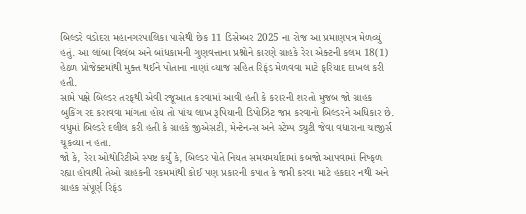બિલ્ડરે વડોદરા મહાનગરપાલિકા પાસેથી છેક 11 ડિસેમ્બર 2025 ના રોજ આ પ્રમાણપત્ર મેળવ્યું હતું. આ લાંબા વિલંબ અને બાંધકામની ગુણવત્તાના પ્રશ્નોને કારણે ગ્રાહકે રેરા એક્ટની કલમ 18(1) હેઠળ પ્રોજેક્ટમાંથી મુક્ત થઈને પોતાના નાણાં વ્યાજ સહિત રિફંડ મેળવવા માટે ફરિયાદ દાખલ કરી હતી.
સામે પક્ષે બિલ્ડર તરફથી એવી રજૂઆત કરવામાં આવી હતી કે કરારની શરતો મુજબ જો ગ્રાહક બુકિંગ રદ કરાવવા માંગતા હોય તો પાંચ લાખ રૂપિયાની ડિપોઝિટ જપ્ત કરવાનો બિલ્ડરને અધિકાર છે. વધુમાં બિલ્ડરે દલીલ કરી હતી કે ગ્રાહકે જીએસટી, મેન્ટેનન્સ અને સ્ટેમ્પ ડ્યુટી જેવા વધારાના ચાજીર્સ ચૂકવ્યા ન હતા.
જો કે, રેરા ઓથોરિટીએ સ્પષ્ટ કર્યું કે, બિલ્ડર પોતે નિયત સમયમર્યાદામાં કબજો આપવામાં નિષ્ફળ રહ્યા હોવાથી તેઓ ગ્રાહકની રકમમાંથી કોઈ પણ પ્રકારની કપાત કે જપ્તી કરવા માટે હકદાર નથી અને ગ્રાહક સંપૂર્ણ રિફંડ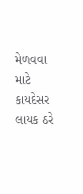મેળવવા માટે કાયદેસર લાયક ઠરે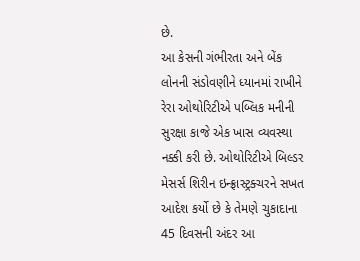છે.
આ કેસની ગંભીરતા અને બેંક લોનની સંડોવણીને ધ્યાનમાં રાખીને રેરા ઓથોરિટીએ પબ્લિક મનીની સુરક્ષા કાજે એક ખાસ વ્યવસ્થા નક્કી કરી છે. ઓથોરિટીએ બિલ્ડર મેસર્સ શિરીન ઇન્ફ્રાસ્ટ્રક્ચરને સખત આદેશ કર્યો છે કે તેમણે ચુકાદાના 45 દિવસની અંદર આ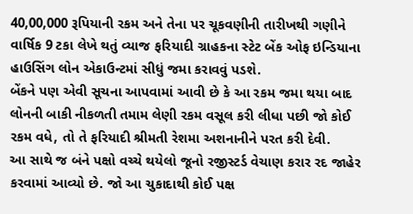40,00,000 રૂપિયાની રકમ અને તેના પર ચૂકવણીની તારીખથી ગણીને વાર્ષિક 9 ટકા લેખે થતું વ્યાજ ફરિયાદી ગ્રાહકના સ્ટેટ બેંક ઓફ ઇન્ડિયાના હાઉસિંગ લોન એકાઉન્ટમાં સીધું જમા કરાવવું પડશે.
બેંકને પણ એવી સૂચના આપવામાં આવી છે કે આ રકમ જમા થયા બાદ લોનની બાકી નીકળતી તમામ લેણી રકમ વસૂલ કરી લીધા પછી જો કોઈ રકમ વધે, તો તે ફરિયાદી શ્રીમતી રેશમા અશનાનીને પરત કરી દેવી.
આ સાથે જ બંને પક્ષો વચ્ચે થયેલો જૂનો રજીસ્ટર્ડ વેચાણ કરાર રદ જાહેર કરવામાં આવ્યો છે. જો આ ચુકાદાથી કોઈ પક્ષ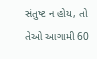સંતુષ્ટ ન હોય, તો તેઓ આગામી 60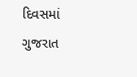દિવસમાં ગુજરાત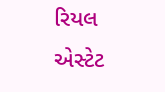રિયલ એસ્ટેટ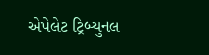એપેલેટ ટ્રિબ્યુનલ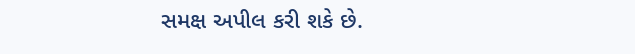સમક્ષ અપીલ કરી શકે છે.